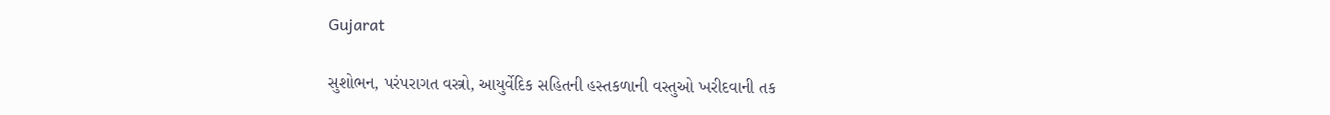Gujarat

સુશોભન, પરંપરાગત વસ્ત્રો, આયુર્વેદિક સહિતની હસ્તકળાની વસ્તુઓ ખરીદવાની તક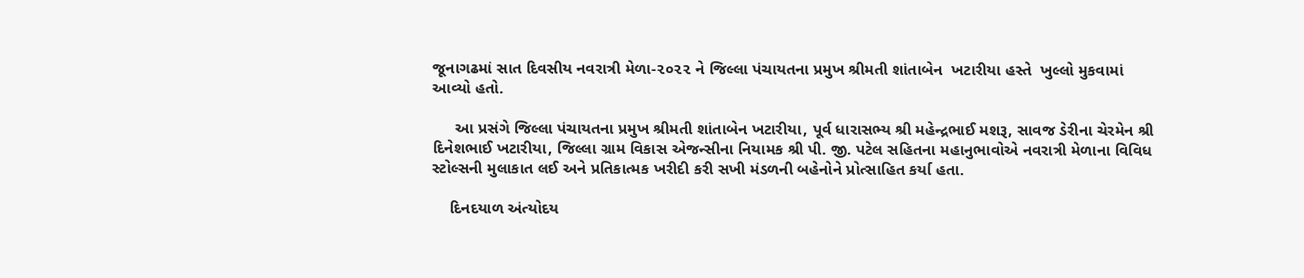જૂનાગઢમાં સાત દિવસીય નવરાત્રી મેળા-૨૦૨૨ ને જિલ્લા પંચાયતના પ્રમુખ શ્રીમતી શાંતાબેન  ખટારીયા હસ્તે  ખુલ્લો મુકવામાં આવ્યો હતો.

     આ પ્રસંગે જિલ્લા પંચાયતના પ્રમુખ શ્રીમતી શાંતાબેન ખટારીયા, પૂર્વ ધારાસભ્ય શ્રી મહેન્દ્રભાઈ મશરૂ, સાવજ ડેરીના ચેરમેન શ્રી દિનેશભાઈ ખટારીયા, જિલ્લા ગ્રામ વિકાસ એજન્સીના નિયામક શ્રી પી. જી. પટેલ સહિતના મહાનુભાવોએ નવરાત્રી મેળાના વિવિધ સ્ટોલ્સની મુલાકાત લઈ અને પ્રતિકાત્મક ખરીદી કરી સખી મંડળની બહેનોને પ્રોત્સાહિત કર્યા હતા.

    દિનદયાળ અંત્યોદય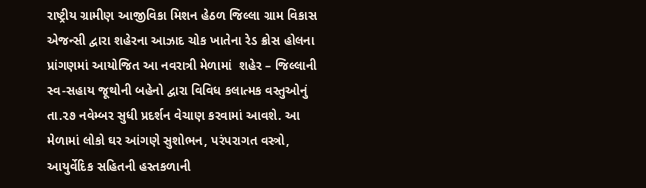રાષ્ટ્રીય ગ્રામીણ આજીવિકા મિશન હેઠળ જિલ્લા ગ્રામ વિકાસ એજન્સી દ્વારા શહેરના આઝાદ ચોક ખાતેના રેડ ક્રોસ હોલના પ્રાંગણમાં આયોજિત આ નવરાત્રી મેળામાં  શહેર – જિલ્લાની સ્વ-સહાય જૂથોની બહેનો દ્વારા વિવિધ કલાત્મક વસ્તુઓનું તા.૨૭ નવેમ્બર સુધી પ્રદર્શન વેચાણ કરવામાં આવશે. આ મેળામાં લોકો ઘર આંગણે સુશોભન, પરંપરાગત વસ્ત્રો, આયુર્વેદિક સહિતની હસ્તકળાની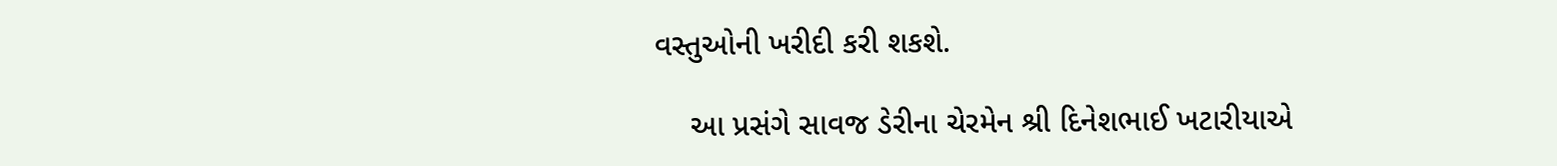વસ્તુઓની ખરીદી કરી શકશે.

    આ પ્રસંગે સાવજ ડેરીના ચેરમેન શ્રી દિનેશભાઈ ખટારીયાએ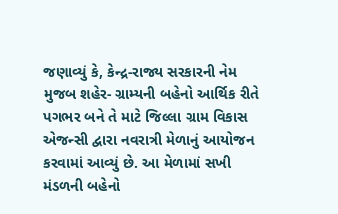જણાવ્યું કે, કેન્દ્ર-રાજ્ય સરકારની નેમ મુજબ શહેર- ગ્રામ્યની બહેનો આર્થિક રીતે પગભર બને તે માટે જિલ્લા ગ્રામ વિકાસ એજન્સી દ્વારા નવરાત્રી મેળાનું આયોજન કરવામાં આવ્યું છે. આ મેળામાં સખી મંડળની બહેનો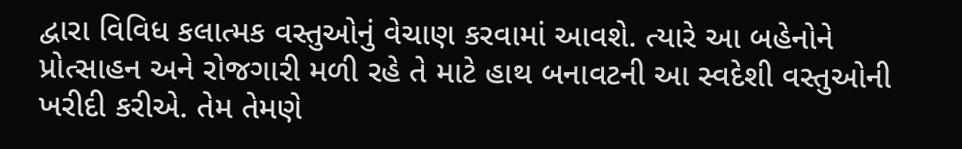દ્વારા વિવિધ કલાત્મક વસ્તુઓનું વેચાણ કરવામાં આવશે. ત્યારે આ બહેનોને પ્રોત્સાહન અને રોજગારી મળી રહે તે માટે હાથ બનાવટની આ સ્વદેશી વસ્તુઓની ખરીદી કરીએ. તેમ તેમણે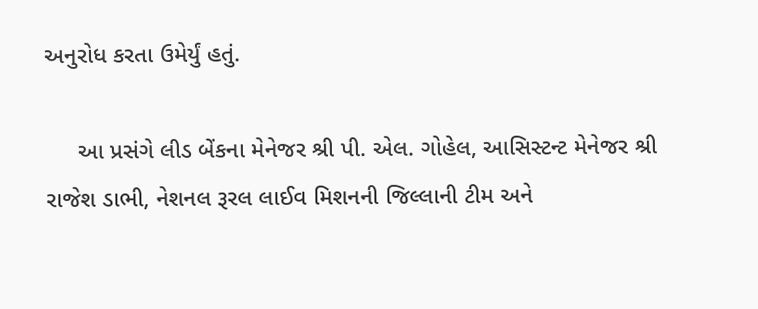અનુરોધ કરતા ઉમેર્યું હતું.

     આ પ્રસંગે લીડ બેંકના મેનેજર શ્રી પી. એલ. ગોહેલ, આસિસ્ટન્ટ મેનેજર શ્રી રાજેશ ડાભી, નેશનલ રૂરલ લાઈવ મિશનની જિલ્લાની ટીમ અને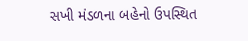સખી મંડળના બહેનો ઉપસ્થિત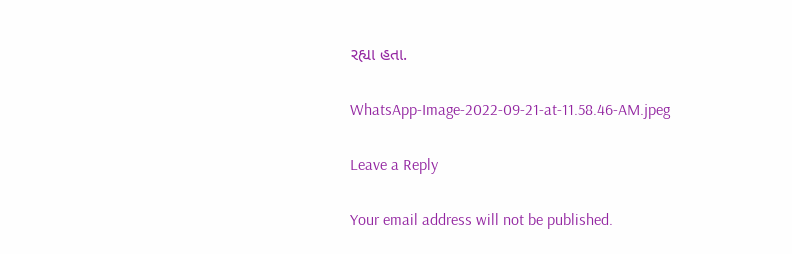રહ્યા હતા.

WhatsApp-Image-2022-09-21-at-11.58.46-AM.jpeg

Leave a Reply

Your email address will not be published.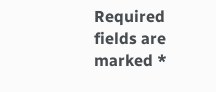Required fields are marked *